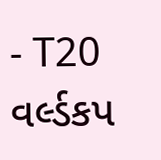- T20 વર્લ્ડકપ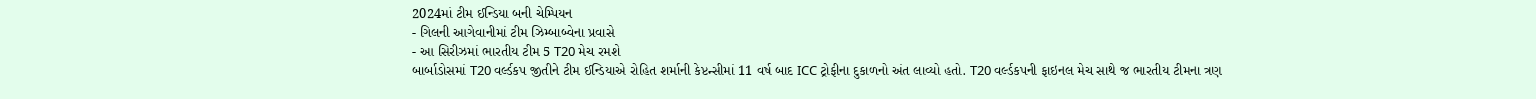2024માં ટીમ ઈન્ડિયા બની ચેમ્પિયન
- ગિલની આગેવાનીમાં ટીમ ઝિમ્બાબ્વેના પ્રવાસે
- આ સિરીઝમાં ભારતીય ટીમ 5 T20 મેચ રમશે
બાર્બાડોસમાં T20 વર્લ્ડકપ જીતીને ટીમ ઈન્ડિયાએ રોહિત શર્માની કેપ્ટન્સીમાં 11 વર્ષ બાદ ICC ટ્રોફીના દુકાળનો અંત લાવ્યો હતો. T20 વર્લ્ડકપની ફાઇનલ મેચ સાથે જ ભારતીય ટીમના ત્રણ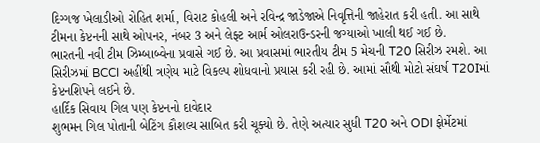દિગ્ગજ ખેલાડીઓ રોહિત શર્મા, વિરાટ કોહલી અને રવિન્દ્ર જાડેજાએ નિવૃત્તિની જાહેરાત કરી હતી. આ સાથે ટીમના કેપ્ટનની સાથે ઓપનર, નંબર 3 અને લેફ્ટ આર્મ ઓલરાઉન્ડરની જગ્યાઓ ખાલી થઈ ગઈ છે.
ભારતની નવી ટીમ ઝિમ્બાબ્વેના પ્રવાસે ગઈ છે. આ પ્રવાસમાં ભારતીય ટીમ 5 મેચની T20 સિરીઝ રમશે. આ સિરીઝમાં BCCI અહીંથી ત્રણેય માટે વિકલ્પ શોધવાનો પ્રયાસ કરી રહી છે. આમાં સૌથી મોટો સંઘર્ષ T20Iમાં કેપ્ટનશિપને લઈને છે.
હાર્દિક સિવાય ગિલ પણ કેપ્ટનનો દાવેદાર
શુભમન ગિલ પોતાની બેટિંગ કૌશલ્ય સાબિત કરી ચૂક્યો છે. તેણે અત્યાર સુધી T20 અને ODI ફોર્મેટમાં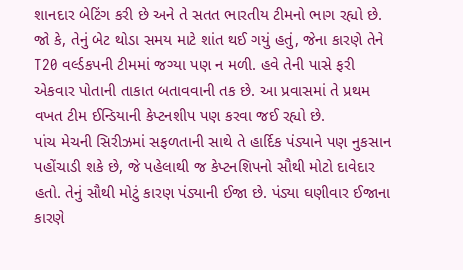શાનદાર બેટિંગ કરી છે અને તે સતત ભારતીય ટીમનો ભાગ રહ્યો છે. જો કે, તેનું બેટ થોડા સમય માટે શાંત થઈ ગયું હતું, જેના કારણે તેને T20 વર્લ્ડકપની ટીમમાં જગ્યા પણ ન મળી. હવે તેની પાસે ફરી એકવાર પોતાની તાકાત બતાવવાની તક છે. આ પ્રવાસમાં તે પ્રથમ વખત ટીમ ઈન્ડિયાની કેપ્ટનશીપ પણ કરવા જઈ રહ્યો છે.
પાંચ મેચની સિરીઝમાં સફળતાની સાથે તે હાર્દિક પંડ્યાને પણ નુકસાન પહોંચાડી શકે છે, જે પહેલાથી જ કેપ્ટનશિપનો સૌથી મોટો દાવેદાર હતો. તેનું સૌથી મોટું કારણ પંડ્યાની ઈજા છે. પંડ્યા ઘણીવાર ઈજાના કારણે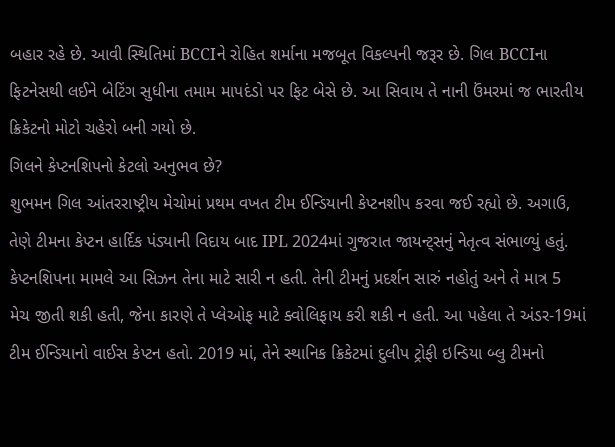બહાર રહે છે. આવી સ્થિતિમાં BCCIને રોહિત શર્માના મજબૂત વિકલ્પની જરૂર છે. ગિલ BCCIના ફિટનેસથી લઈને બેટિંગ સુધીના તમામ માપદંડો પર ફિટ બેસે છે. આ સિવાય તે નાની ઉંમરમાં જ ભારતીય ક્રિકેટનો મોટો ચહેરો બની ગયો છે.
ગિલને કેપ્ટનશિપનો કેટલો અનુભવ છે?
શુભમન ગિલ આંતરરાષ્ટ્રીય મેચોમાં પ્રથમ વખત ટીમ ઈન્ડિયાની કેપ્ટનશીપ કરવા જઈ રહ્યો છે. અગાઉ, તેણે ટીમના કેપ્ટન હાર્દિક પંડ્યાની વિદાય બાદ IPL 2024માં ગુજરાત જાયન્ટ્સનું નેતૃત્વ સંભાળ્યું હતું. કેપ્ટનશિપના મામલે આ સિઝન તેના માટે સારી ન હતી. તેની ટીમનું પ્રદર્શન સારું નહોતું અને તે માત્ર 5 મેચ જીતી શકી હતી, જેના કારણે તે પ્લેઓફ માટે ક્વોલિફાય કરી શકી ન હતી. આ પહેલા તે અંડર-19માં ટીમ ઈન્ડિયાનો વાઈસ કેપ્ટન હતો. 2019 માં, તેને સ્થાનિક ક્રિકેટમાં દુલીપ ટ્રોફી ઇન્ડિયા બ્લુ ટીમનો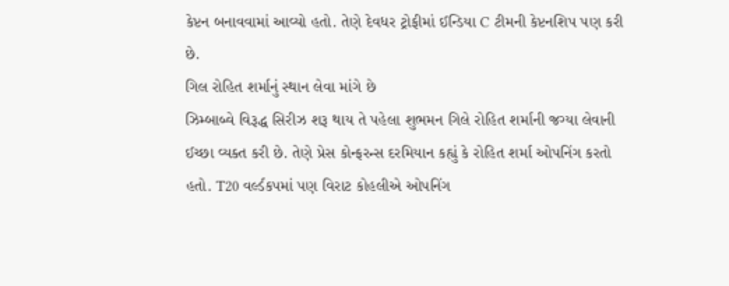કેપ્ટન બનાવવામાં આવ્યો હતો. તેણે દેવધર ટ્રોફીમાં ઈન્ડિયા C ટીમની કેપ્ટનશિપ પણ કરી છે.
ગિલ રોહિત શર્માનું સ્થાન લેવા માંગે છે
ઝિમ્બાબ્વે વિરૂદ્ધ સિરીઝ શરૂ થાય તે પહેલા શુભમન ગિલે રોહિત શર્માની જગ્યા લેવાની ઈચ્છા વ્યક્ત કરી છે. તેણે પ્રેસ કોન્ફરન્સ દરમિયાન કહ્યું કે રોહિત શર્મા ઓપનિંગ કરતો હતો. T20 વર્લ્ડકપમાં પણ વિરાટ કોહલીએ ઓપનિંગ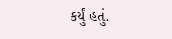કર્યું હતું.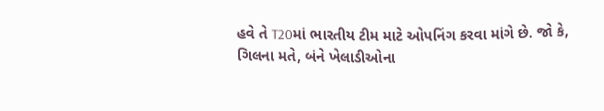હવે તે T20માં ભારતીય ટીમ માટે ઓપનિંગ કરવા માંગે છે. જો કે, ગિલના મતે, બંને ખેલાડીઓના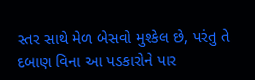સ્તર સાથે મેળ બેસવો મુશ્કેલ છે, પરંતુ તે દબાણ વિના આ પડકારોને પાર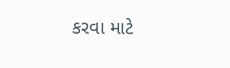કરવા માટે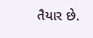તૈયાર છે.